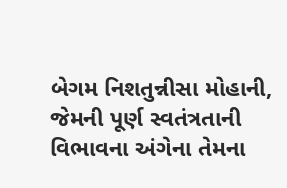બેગમ નિશતુન્નીસા મોહાની, જેમની પૂર્ણ સ્વતંત્રતાની વિભાવના અંગેના તેમના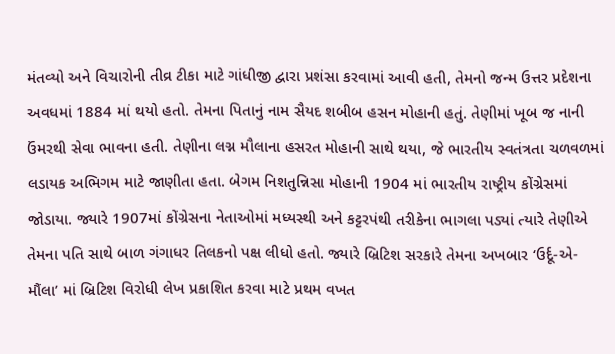મંતવ્યો અને વિચારોની તીવ્ર ટીકા માટે ગાંધીજી દ્વારા પ્રશંસા કરવામાં આવી હતી, તેમનો જન્મ ઉત્તર પ્રદેશના અવધમાં 1884 માં થયો હતો. તેમના પિતાનું નામ સૈયદ શબીબ હસન મોહાની હતું. તેણીમાં ખૂબ જ નાની ઉંમરથી સેવા ભાવના હતી. તેણીના લગ્ન મૌલાના હસરત મોહાની સાથે થયા, જે ભારતીય સ્વતંત્રતા ચળવળમાં લડાયક અભિગમ માટે જાણીતા હતા. બેગમ નિશતુન્નિસા મોહાની 1904 માં ભારતીય રાષ્ટ્રીય કોંગ્રેસમાં જોડાયા. જ્યારે 1907માં કોંગ્રેસના નેતાઓમાં મધ્યસ્થી અને કટ્ટરપંથી તરીકેના ભાગલા પડ્યાં ત્યારે તેણીએ તેમના પતિ સાથે બાળ ગંગાધર તિલકનો પક્ષ લીધો હતો. જ્યારે બ્રિટિશ સરકારે તેમના અખબાર ‘ઉર્દૂ-એ-મૌંલા’ માં બ્રિટિશ વિરોધી લેખ પ્રકાશિત કરવા માટે પ્રથમ વખત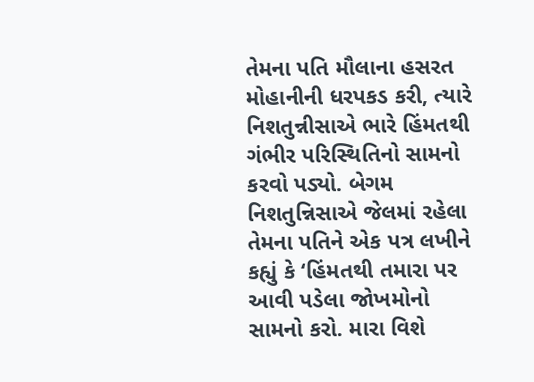તેમના પતિ મૌલાના હસરત મોહાનીની ધરપકડ કરી, ત્યારે નિશતુન્નીસાએ ભારે હિંમતથી ગંભીર પરિસ્થિતિનો સામનો કરવો પડ્યો. બેગમ નિશતુન્નિસાએ જેલમાં રહેલા તેમના પતિને એક પત્ર લખીને કહ્યું કે ‘હિંમતથી તમારા પર આવી પડેલા જોખમોનો સામનો કરો. મારા વિશે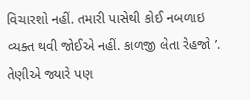વિચારશો નહીં. તમારી પાસેથી કોઈ નબળાઇ વ્યક્ત થવી જોઈએ નહીં. કાળજી લેતા રેહજો ’. તેણીએ જ્યારે પણ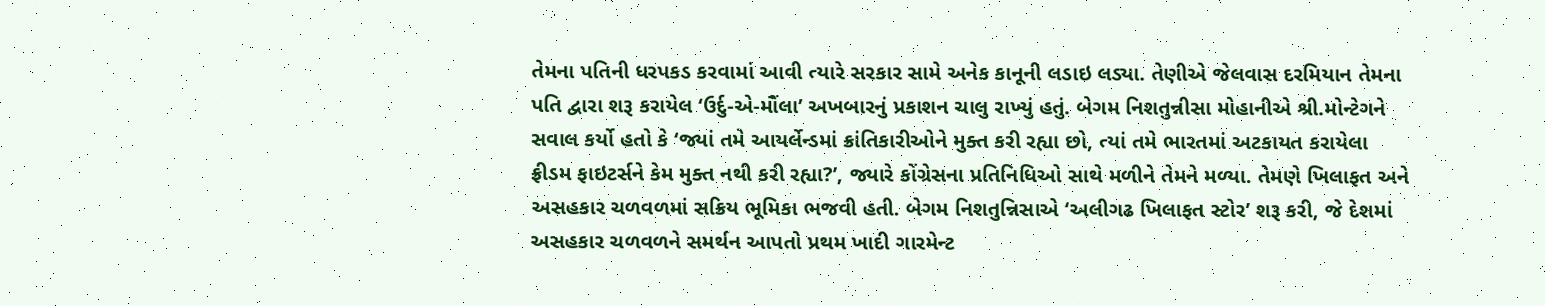તેમના પતિની ધરપકડ કરવામાં આવી ત્યારે સરકાર સામે અનેક કાનૂની લડાઇ લડ્યા. તેણીએ જેલવાસ દરમિયાન તેમના પતિ દ્વારા શરૂ કરાયેલ ‘ઉર્દુ-એ-મૌંલા’ અખબારનું પ્રકાશન ચાલુ રાખ્યું હતું. બેગમ નિશતુન્નીસા મોહાનીએ શ્રી.મોન્ટેગને સવાલ કર્યો હતો કે ‘જ્યાં તમે આયર્લેન્ડમાં ક્રાંતિકારીઓને મુક્ત કરી રહ્યા છો, ત્યાં તમે ભારતમાં અટકાયત કરાયેલા ફ્રીડમ ફાઇટર્સને કેમ મુક્ત નથી કરી રહ્યા?’, જ્યારે કોંગ્રેસના પ્રતિનિધિઓ સાથે મળીને તેમને મળ્યા. તેમણે ખિલાફત અને અસહકાર ચળવળમાં સક્રિય ભૂમિકા ભજવી હતી. બેગમ નિશતુન્નિસાએ ‘અલીગઢ ખિલાફત સ્ટોર’ શરૂ કરી, જે દેશમાં અસહકાર ચળવળને સમર્થન આપતો પ્રથમ ખાદી ગારમેન્ટ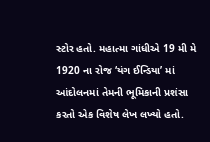સ્ટોર હતો. મહાત્મા ગાંધીએ 19 મી મે 1920 ના રોજ ‘યંગ ઈન્ડિયા’ માં આંદોલનમાં તેમની ભૂમિકાની પ્રશંસા કરતો એક વિશેષ લેખ લખ્યો હતો.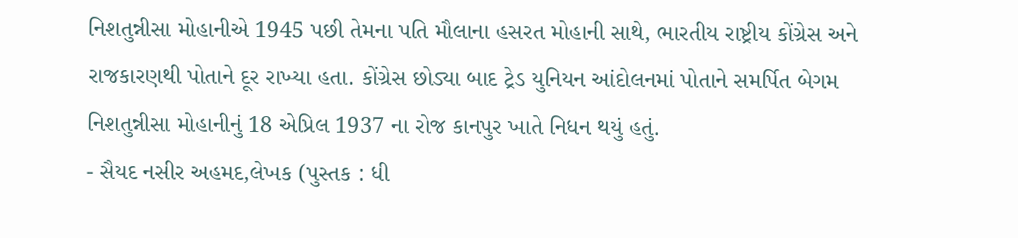નિશતુન્નીસા મોહાનીએ 1945 પછી તેમના પતિ મૌલાના હસરત મોહાની સાથે, ભારતીય રાષ્ટ્રીય કોંગ્રેસ અને રાજકારણથી પોતાને દૂર રાખ્યા હતા. કોંગ્રેસ છોડ્યા બાદ ટ્રેડ યુનિયન આંદોલનમાં પોતાને સમર્પિત બેગમ નિશતુન્નીસા મોહાનીનું 18 એપ્રિલ 1937 ના રોજ કાનપુર ખાતે નિધન થયું હતું.
- સૈયદ નસીર અહમદ,લેખક (પુસ્તક : ધી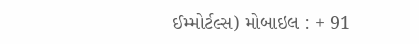ઈમ્મોર્ટલ્સ) મોબાઇલ : + 91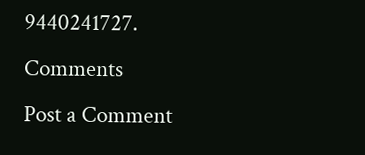9440241727.
Comments
Post a Comment